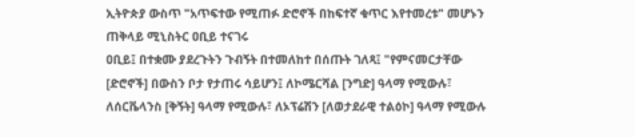ኢትዮጵያ ውስጥ "አጥፍተው የሚጠፉ ድሮኖች በከፍተኛ ቁጥር እየተመረቱ" መሆኑን ጠቅላይ ሚኒስትር ዐቢይ ተናገሩ
ዐቢይ፤ በተቋሙ ያደረጉትን ጉብኝት በተመለከተ በሰጡት ገለጻ፤ "የምናመርታቸው [ድሮኖች] በውስን ቦታ የታጠሩ ሳይሆን፤ ለኮሜርሻል [ንግድ] ዓላማ የሚውሉ፣ ለሰርቬላንስ [ቅኝት] ዓላማ የሚውሉ፣ ለኦፕሬሽን [ለወታደራዊ ተልዕኮ] ዓላማ የሚውሉ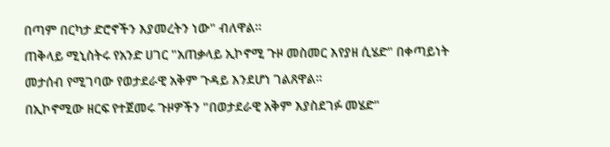በጣም በርካታ ድሮኖችን እያመረትን ነው" ብለዋል።
ጠቅላይ ሚኒስትሩ የአንድ ሀገር "አጠቃላይ ኢኮኖሚ ጉዞ መስመር እየያዘ ሲሄድ" በቀጣይነት መታሰብ የሚገባው የወታደራዊ አቅም ጉዳይ እንደሆነ ገልጸዋል።
በኢኮኖሚው ዘርፍ የተጀመሩ ጉዞዎችን "በወታደራዊ አቅም እያስደገፉ መሄድ"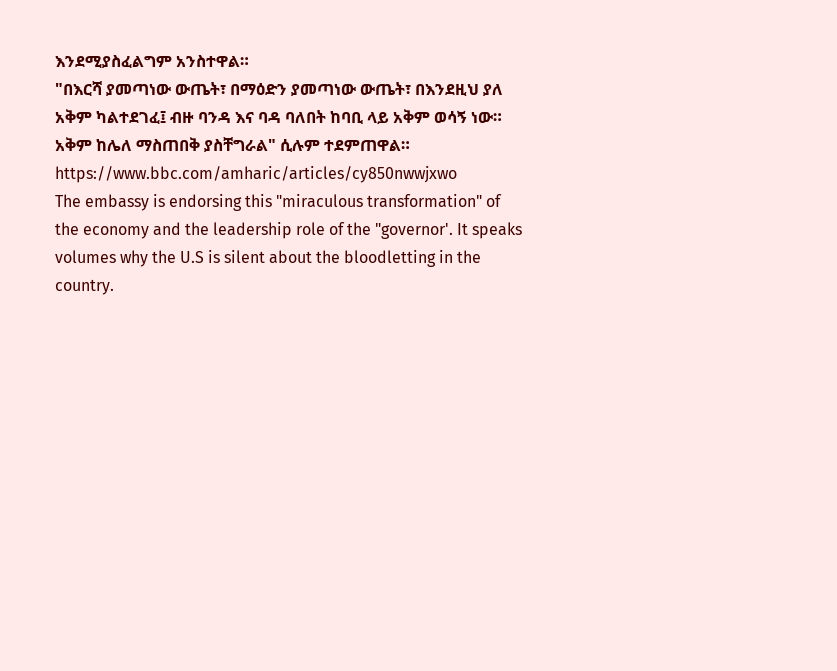እንደሚያስፈልግም አንስተዋል።
"በእርሻ ያመጣነው ውጤት፣ በማዕድን ያመጣነው ውጤት፣ በእንደዚህ ያለ አቅም ካልተደገፈ፤ ብዙ ባንዳ እና ባዳ ባለበት ከባቢ ላይ አቅም ወሳኝ ነው። አቅም ከሌለ ማስጠበቅ ያስቸግራል" ሲሉም ተደምጠዋል።
https://www.bbc.com/amharic/articles/cy850nwwjxwo
The embassy is endorsing this "miraculous transformation" of the economy and the leadership role of the "governor'. It speaks volumes why the U.S is silent about the bloodletting in the country.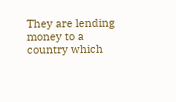They are lending money to a country which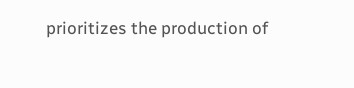prioritizes the production of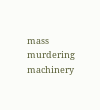mass murdering machinery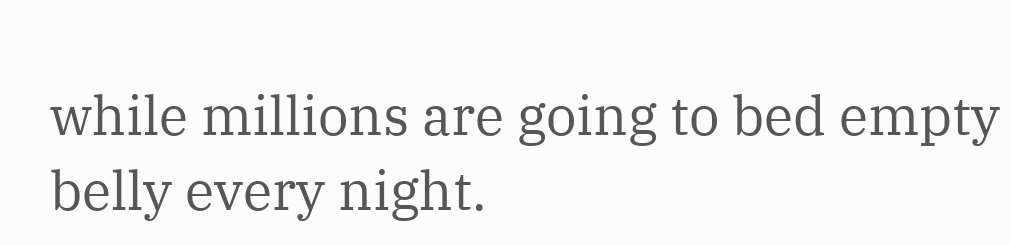while millions are going to bed empty belly every night.